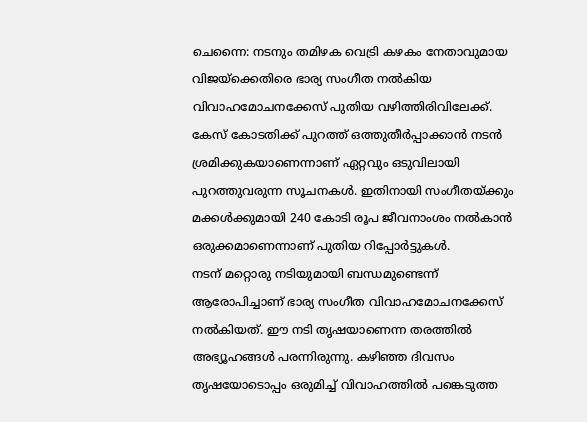ചെന്നൈ: നടനും തമിഴക വെട്രി കഴകം നേതാവുമായ വിജയ്ക്കെതിരെ ഭാര്യ സംഗീത നൽകിയ വിവാഹമോചനക്കേസ് പുതിയ വഴിത്തിരിവിലേക്ക്. കേസ് കോടതിക്ക് പുറത്ത് ഒത്തുതീർപ്പാക്കാൻ നടൻ ശ്രമിക്കുകയാണെന്നാണ് ഏറ്റവും ഒടുവിലായി പുറത്തുവരുന്ന സൂചനകൾ. ഇതിനായി സംഗീതയ്ക്കും മക്കൾക്കുമായി 240 കോടി രൂപ ജീവനാംശം നൽകാൻ ഒരുക്കമാണെന്നാണ് പുതിയ റിപ്പോർട്ടുകൾ.
നടന് മറ്റൊരു നടിയുമായി ബന്ധമുണ്ടെന്ന് ആരോപിച്ചാണ് ഭാര്യ സംഗീത വിവാഹമോചനക്കേസ് നൽകിയത്. ഈ നടി തൃഷയാണെന്ന തരത്തിൽ അഭ്യൂഹങ്ങൾ പരന്നിരുന്നു. കഴിഞ്ഞ ദിവസം തൃഷയോടൊപ്പം ഒരുമിച്ച് വിവാഹത്തിൽ പങ്കെടുത്ത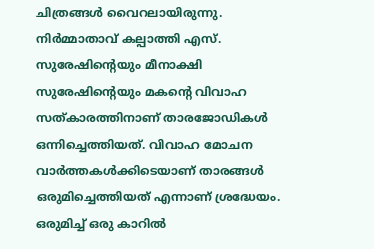ചിത്രങ്ങൾ വൈറലായിരുന്നു. നിർമ്മാതാവ് കല്പാത്തി എസ്. സുരേഷിന്റെയും മീനാക്ഷി സുരേഷിന്റെയും മകന്റെ വിവാഹ സത്കാരത്തിനാണ് താരജോഡികൾ ഒന്നിച്ചെത്തിയത്. വിവാഹ മോചന വാർത്തകൾക്കിടെയാണ് താരങ്ങൾ ഒരുമിച്ചെത്തിയത് എന്നാണ് ശ്രദ്ധേയം.
ഒരുമിച്ച് ഒരു കാറിൽ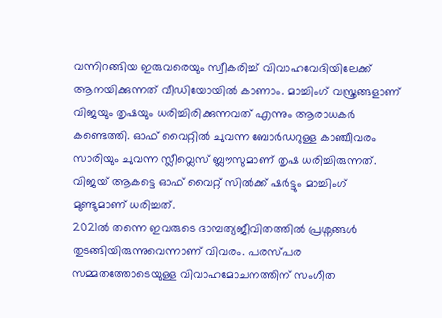വന്നിറങ്ങിയ ഇരുവരെയും സ്വീകരിച്ച് വിവാഹവേദിയിലേക്ക് ആനയിക്കുന്നത് വീഡിയോയിൽ കാണാം. മാച്ചിംഗ് വസ്ത്രങ്ങളാണ് വിജയും തൃഷയും ധരിച്ചിരിക്കുന്നവത് എന്നും ആരാധകർ കണ്ടെത്തി. ഓഫ് വൈറ്റിൽ ചുവന്ന ബോർഡറുള്ള കാഞ്ചീവരം സാരിയും ചുവന്ന സ്ലീവ്ലെസ് ബ്ലൗസുമാണ് തൃഷ ധരിച്ചിരുന്നത്. വിജയ് ആകട്ടെ ഓഫ് വൈറ്റ് സിൽക്ക് ഷർട്ടും മാച്ചിംഗ് മുണ്ടുമാണ് ധരിച്ചത്.
2021ൽ തന്നെ ഇവരുടെ ദാമ്പത്യജീവിതത്തിൽ പ്രശ്നങ്ങൾ തുടങ്ങിയിരുന്നുവെന്നാണ് വിവരം. പരസ്പര സമ്മതത്തോടെയുള്ള വിവാഹമോചനത്തിന് സംഗീത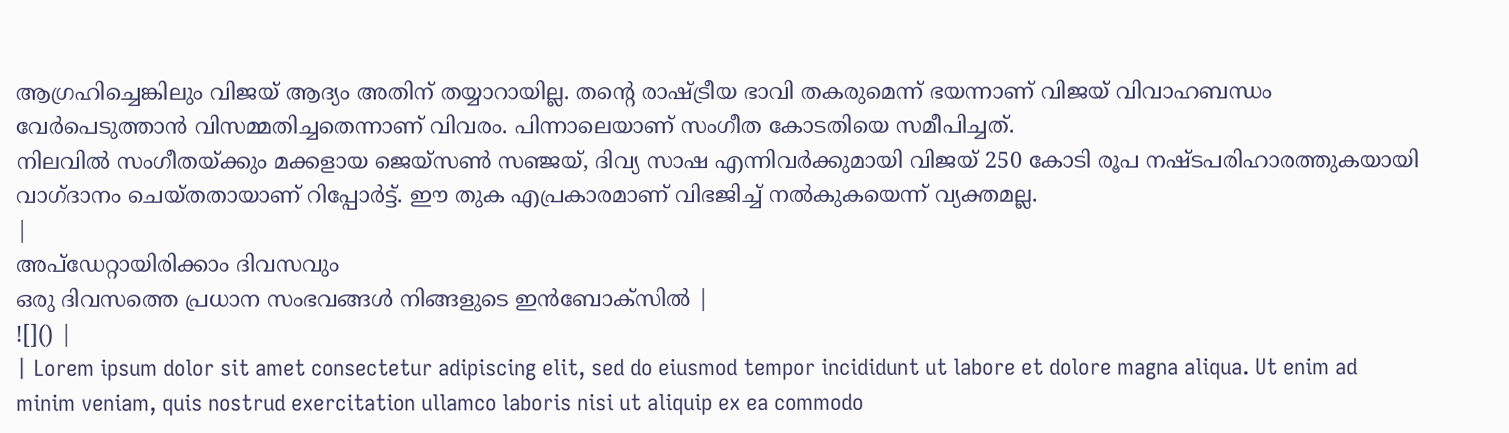ആഗ്രഹിച്ചെങ്കിലും വിജയ് ആദ്യം അതിന് തയ്യാറായില്ല. തന്റെ രാഷ്ട്രീയ ഭാവി തകരുമെന്ന് ഭയന്നാണ് വിജയ് വിവാഹബന്ധം വേർപെടുത്താൻ വിസമ്മതിച്ചതെന്നാണ് വിവരം. പിന്നാലെയാണ് സംഗീത കോടതിയെ സമീപിച്ചത്.
നിലവിൽ സംഗീതയ്ക്കും മക്കളായ ജെയ്സൺ സഞ്ജയ്, ദിവ്യ സാഷ എന്നിവർക്കുമായി വിജയ് 250 കോടി രൂപ നഷ്ടപരിഹാരത്തുകയായി വാഗ്ദാനം ചെയ്തതായാണ് റിപ്പോർട്ട്. ഈ തുക എപ്രകാരമാണ് വിഭജിച്ച് നൽകുകയെന്ന് വ്യക്തമല്ല.
|
അപ്ഡേറ്റായിരിക്കാം ദിവസവും
ഒരു ദിവസത്തെ പ്രധാന സംഭവങ്ങൾ നിങ്ങളുടെ ഇൻബോക്സിൽ |
![]() |
| Lorem ipsum dolor sit amet consectetur adipiscing elit, sed do eiusmod tempor incididunt ut labore et dolore magna aliqua. Ut enim ad minim veniam, quis nostrud exercitation ullamco laboris nisi ut aliquip ex ea commodo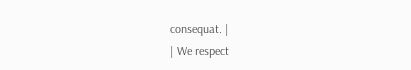consequat. |
| We respect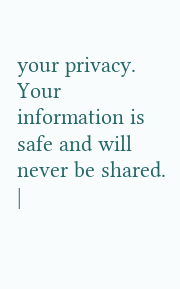your privacy. Your information is safe and will never be shared. |